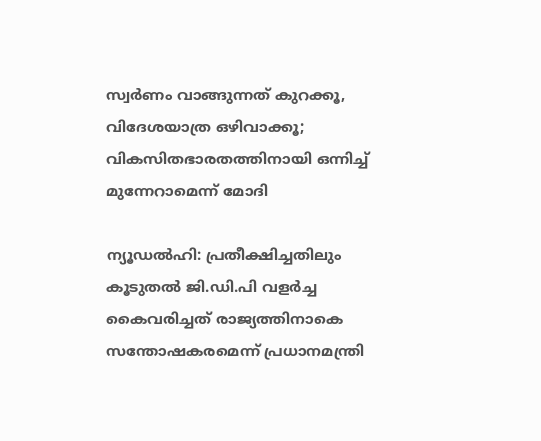സ്വർണം വാങ്ങുന്നത് കുറക്കൂ, വിദേശയാത്ര ഒഴിവാക്കൂ; വികസിതഭാരതത്തിനായി ഒന്നിച്ച് മുന്നേറാമെന്ന് മോദി

ന്യൂഡൽഹി: പ്രതീക്ഷിച്ചതിലും കൂടുതൽ ജി.ഡി.പി വളർച്ച കൈവരിച്ചത് രാജ്യത്തിനാകെ സന്തോഷകരമെന്ന് പ്രധാനമന്ത്രി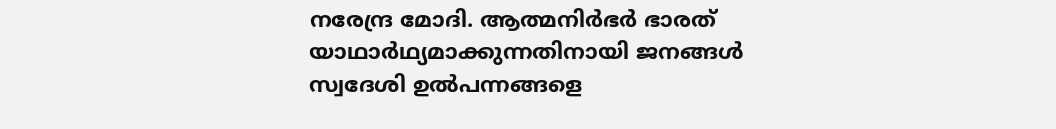നരേന്ദ്ര മോദി. ആത്മനിർഭർ ഭാരത് യാഥാർഥ്യമാക്കുന്നതിനായി ജനങ്ങൾ സ്വദേശി ഉൽപന്നങ്ങളെ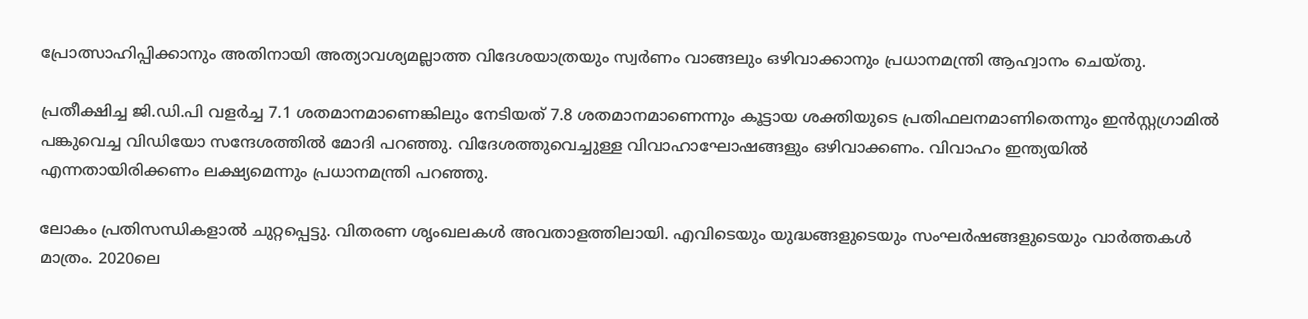പ്രോത്സാഹിപ്പിക്കാനും അതിനായി അത്യാവശ്യമല്ലാത്ത വിദേശയാത്രയും സ്വർണം വാങ്ങലും ഒഴിവാക്കാനും പ്രധാനമന്ത്രി ആഹ്വാനം ചെയ്തു.

പ്രതീക്ഷിച്ച ജി.ഡി.പി വളർച്ച 7.1 ശതമാനമാണെങ്കിലും നേടിയത് 7.8 ശതമാനമാണെന്നും കൂട്ടായ ശക്തിയുടെ പ്രതിഫലനമാണിതെന്നും ഇൻസ്റ്റഗ്രാമിൽ പങ്കുവെച്ച വിഡിയോ സന്ദേശത്തിൽ മോദി പറഞ്ഞു. വിദേശത്തുവെച്ചുള്ള വിവാഹാഘോഷങ്ങളും ഒഴിവാക്കണം. വിവാഹം ഇന്ത്യയിൽ എന്നതായിരിക്കണം ലക്ഷ്യമെന്നും പ്രധാനമന്ത്രി പറഞ്ഞു.

ലോകം പ്രതിസന്ധികളാൽ ചുറ്റപ്പെട്ടു. വിതരണ ശൃംഖലകൾ അവതാളത്തിലായി. എവിടെയും യുദ്ധങ്ങളുടെയും സംഘർഷങ്ങളുടെയും വാർത്തകൾ മാത്രം. 2020ലെ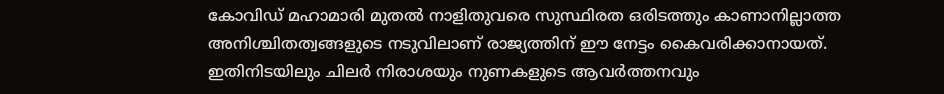കോവിഡ് മഹാമാരി മുതൽ നാളിതുവരെ സുസ്ഥിരത ഒരിടത്തും കാണാനില്ലാത്ത അനിശ്ചിതത്വങ്ങളുടെ നടുവിലാണ് രാജ്യത്തിന് ഈ നേട്ടം കൈവരിക്കാനായത്. ഇതിനിടയിലും ചിലർ നിരാശയും നുണകളുടെ ആവർത്തനവും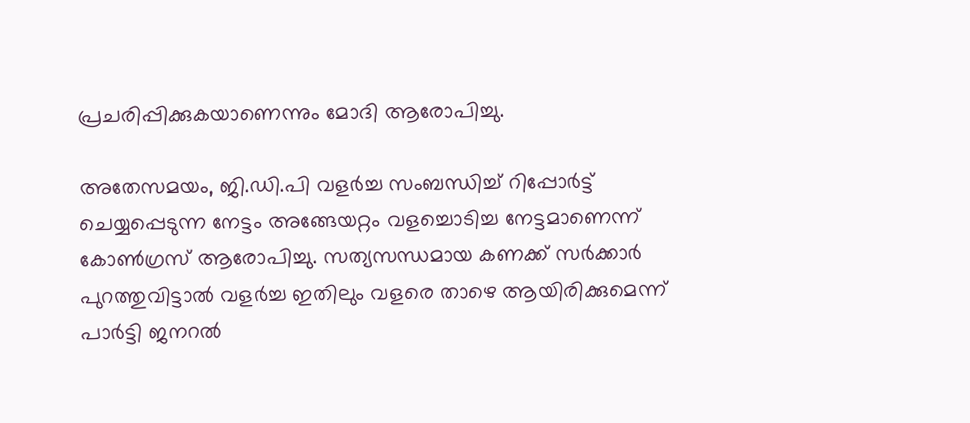പ്രചരിപ്പിക്കുകയാണെന്നും മോദി ആരോപിച്ചു.

അതേസമയം, ജി.ഡി.പി വളർച്ച സംബന്ധിച്ച് റിപ്പോർട്ട് ചെയ്യപ്പെടുന്ന നേട്ടം അങ്ങേയറ്റം വളച്ചൊടിച്ച നേട്ടമാണെന്ന് കോൺഗ്രസ് ആരോപിച്ചു. സത്യസന്ധമായ കണക്ക് സർക്കാർ പുറത്തുവിട്ടാൽ വളർച്ച ഇതിലും വളരെ താഴെ ആയിരിക്കുമെന്ന് പാർട്ടി ജനറൽ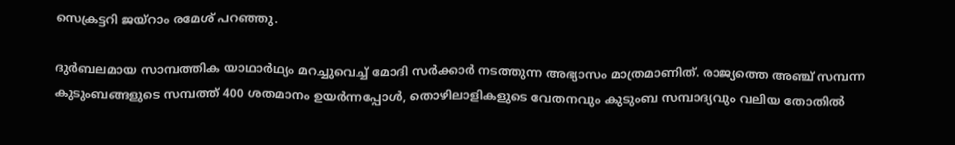സെക്രട്ടറി ജയ്റാം രമേശ് പറഞ്ഞു.

ദുർബലമായ സാമ്പത്തിക യാഥാർഥ്യം മറച്ചുവെച്ച് മോദി സർക്കാർ നടത്തുന്ന അഭ്യാസം മാത്രമാണിത്. രാജ്യത്തെ അഞ്ച് സമ്പന്ന കുടുംബങ്ങളുടെ സമ്പത്ത് 400 ശതമാനം ഉയർന്നപ്പോൾ, തൊഴിലാളികളുടെ വേതനവും കുടുംബ സമ്പാദ്യവും വലിയ തോതിൽ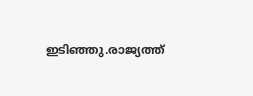ഇടിഞ്ഞു.രാജ്യത്ത്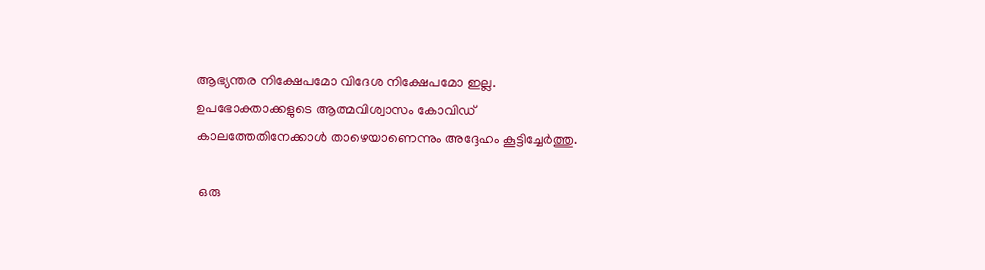ആഭ്യന്തര നിക്ഷേപമോ വിദേശ നിക്ഷേപമോ ഇല്ല. ഉപഭോക്താക്കളുടെ ആത്മവിശ്വാസം കോവിഡ് കാലത്തേതിനേക്കാൾ താഴെയാണെന്നും അദ്ദേഹം കൂട്ടിച്ചേർത്തു.

 ഒരു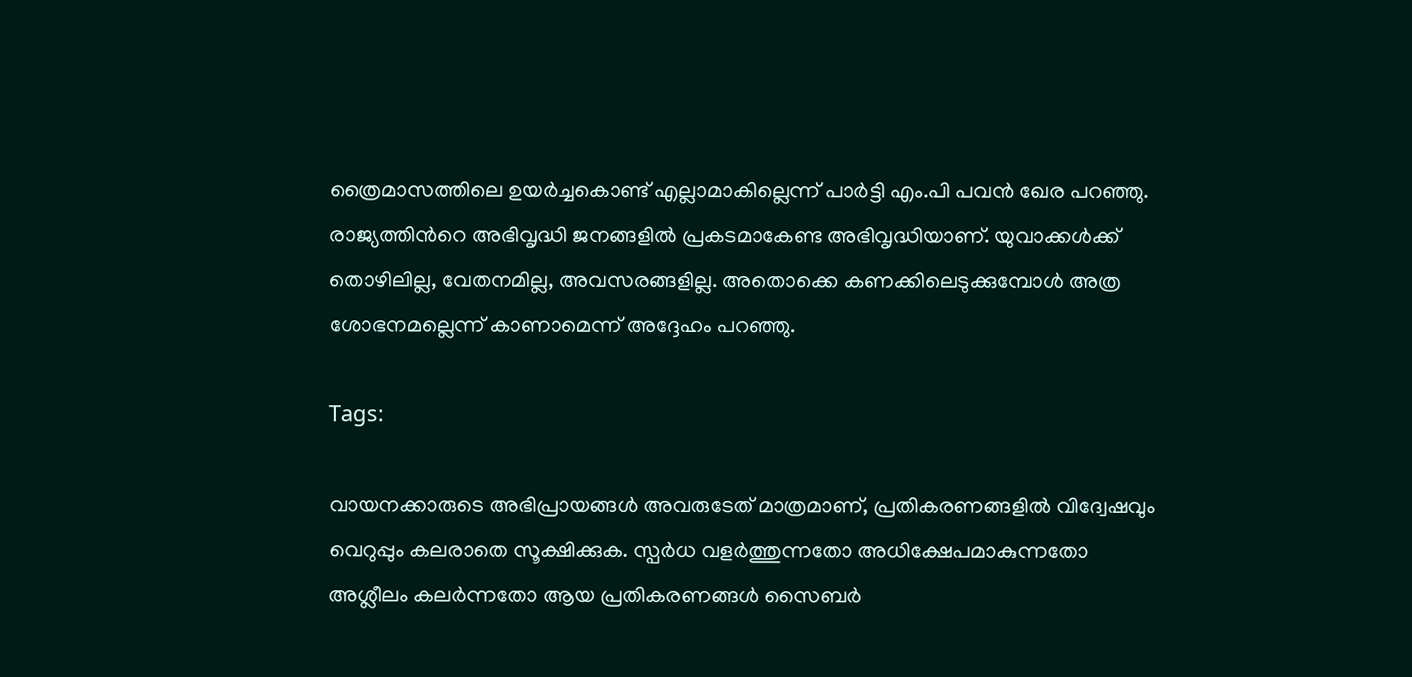ത്രൈമാസത്തിലെ ഉയർച്ചകൊണ്ട് എല്ലാമാകില്ലെന്ന് പാർട്ടി എം.പി പവൻ ഖേര പറഞ്ഞു. രാജ്യത്തിന്‍റെ അഭിവൃദ്ധി ജനങ്ങളിൽ പ്രകടമാകേണ്ട അഭിവൃദ്ധിയാണ്. യുവാക്കൾക്ക് തൊഴിലില്ല, വേതനമില്ല, അവസരങ്ങളില്ല. അതൊക്കെ കണക്കിലെടുക്കുമ്പോൾ അത്ര ശോഭനമല്ലെന്ന് കാണാമെന്ന് അദ്ദേഹം പറഞ്ഞു.

Tags:

വായനക്കാരുടെ അഭിപ്രായങ്ങള്‍ അവരുടേത് മാത്രമാണ്, പ്രതികരണങ്ങളിൽ വിദ്വേഷവും വെറുപ്പും കലരാതെ സൂക്ഷിക്കുക. സ്പർധ വളർത്തുന്നതോ അധിക്ഷേപമാകുന്നതോ അശ്ലീലം കലർന്നതോ ആയ പ്രതികരണങ്ങൾ സൈബർ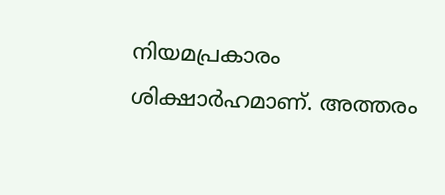നിയമപ്രകാരം ശിക്ഷാർഹമാണ്. അത്തരം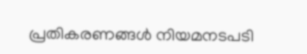പ്രതികരണങ്ങൾ നിയമനടപടി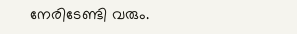നേരിടേണ്ടി വരും.